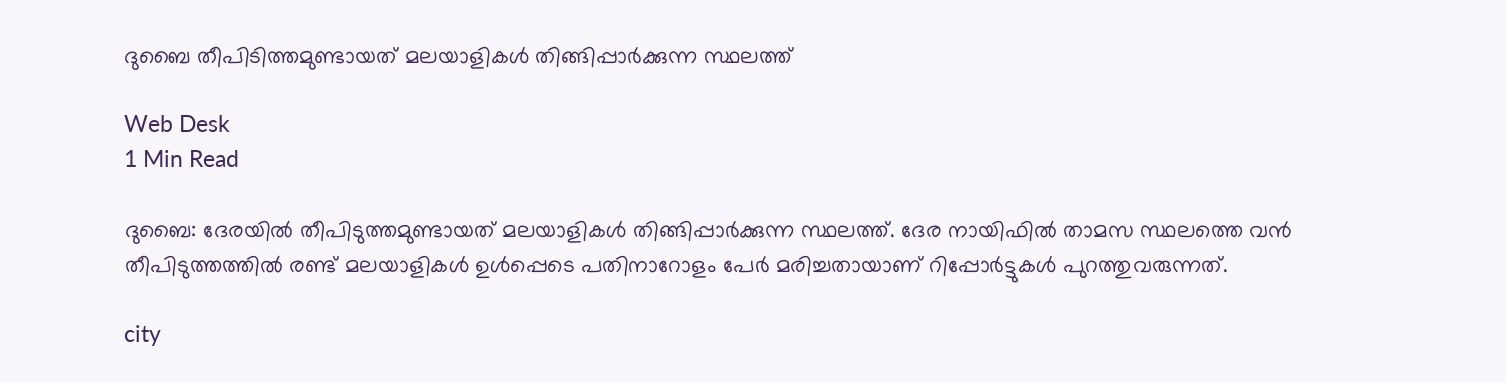ദുബൈ തീപിടിത്തമുണ്ടായത് മലയാളികള്‍ തിങ്ങിപ്പാര്‍ക്കുന്ന സ്ഥലത്ത്

Web Desk
1 Min Read

ദുബൈ: ദേരയില്‍ തീപിടുത്തമുണ്ടായത് മലയാളികള്‍ തിങ്ങിപ്പാര്‍ക്കുന്ന സ്ഥലത്ത്. ദേര നായിഫില്‍ താമസ സ്ഥലത്തെ വന്‍ തീപിടുത്തത്തില്‍ രണ്ട് മലയാളികള്‍ ഉള്‍പ്പെടെ പതിനാറോളം പേര്‍ മരിച്ചതായാണ് റിപ്പോര്‍ട്ടുകള്‍ പുറത്തുവരുന്നത്.

city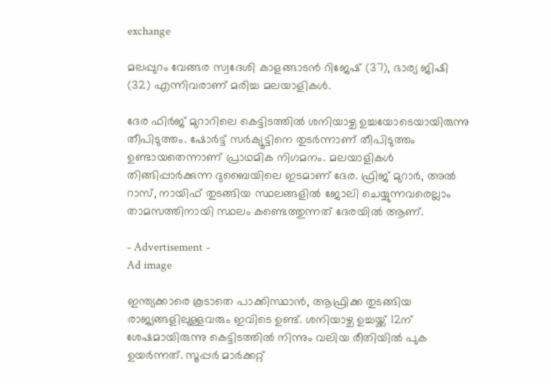exchange

മലപ്പുറം വേങ്ങര സ്വദേശി കാളങ്ങാടന്‍ റിജേഷ് (37), ഭാര്യ ജിഷി (32) എന്നിവരാണ് മരിച്ച മലയാളികള്‍.

ദേര ഫിര്‍ജ് മുറാറിലെ കെട്ടിടത്തില്‍ ശനിയാഴ്ച ഉച്ചയോടെയായിരുന്നു തീപിടുത്തം. ഷോര്‍ട്ട് സര്‍ക്യൂട്ടിനെ തുടര്‍ന്നാണ് തീപിടുത്തം ഉണ്ടായതെന്നാണ് പ്രാഥമിക നിഗമനം. മലയാളികള്‍ തിങ്ങിപ്പാര്‍ക്കുന്ന ദുബൈയിലെ ഇടമാണ് ദേര. ഫ്രിജ് മുറാര്‍, അല്‍ റാസ്, നായിഫ് തുടങ്ങിയ സ്ഥലങ്ങളില്‍ ജോലി ചെയ്യുന്നവരെല്ലാം താമസത്തിനായി സ്ഥലം കണ്ടെത്തുന്നത് ദേരയില്‍ ആണ്.

- Advertisement -
Ad image

ഇന്ത്യക്കാരെ കൂടാതെ പാക്കിസ്ഥാന്‍, ആഫ്രിക്ക തുടങ്ങിയ രാജ്യങ്ങളിലുള്ളവരും ഇവിടെ ഉണ്ട്. ശനിയാഴ്ച ഉച്ചയ്ക്ക് 12ന് ശേഷമായിരുന്നു കെട്ടിടത്തില്‍ നിന്നും വലിയ രീതിയില്‍ പുക ഉയര്‍ന്നത്. സൂപ്പര്‍ മാര്‍ക്കറ്റ്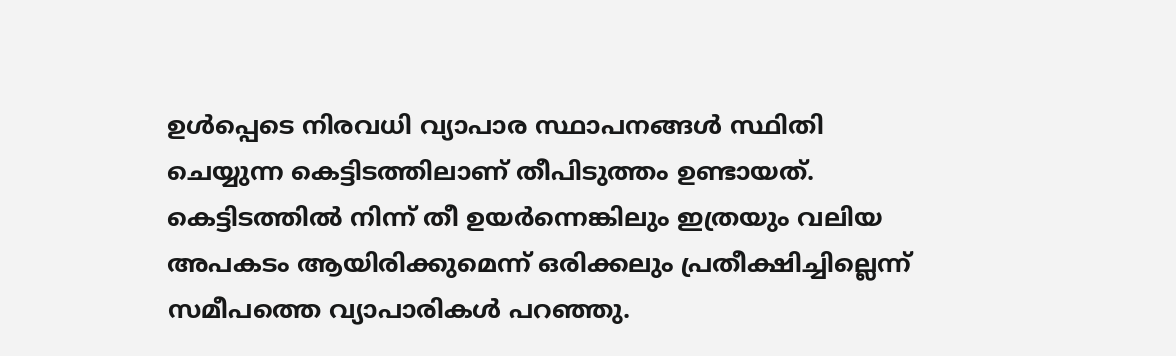ഉള്‍പ്പെടെ നിരവധി വ്യാപാര സ്ഥാപനങ്ങള്‍ സ്ഥിതി ചെയ്യുന്ന കെട്ടിടത്തിലാണ് തീപിടുത്തം ഉണ്ടായത്. കെട്ടിടത്തില്‍ നിന്ന് തീ ഉയര്‍ന്നെങ്കിലും ഇത്രയും വലിയ അപകടം ആയിരിക്കുമെന്ന് ഒരിക്കലും പ്രതീക്ഷിച്ചില്ലെന്ന് സമീപത്തെ വ്യാപാരികള്‍ പറഞ്ഞു.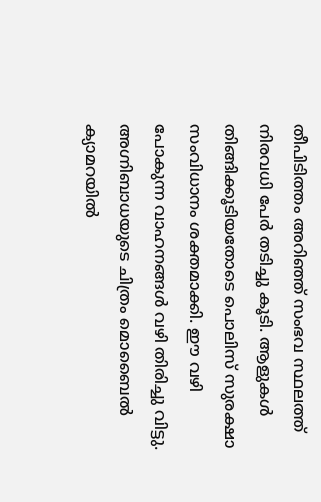തീപിടിത്തം അറിഞ്ഞ് സംഭവ സ്ഥലത്ത് നിരവധി പേര്‍ തടിച്ചു കൂടി. ആളുകള്‍ തിങ്ങിക്കൂടിയതോടെ പൊലിസ് സുരക്ഷാ സംവിധാനം ശക്തമാക്കി. ഈ വഴി പോകുന്ന വാഹനങ്ങള്‍ വഴി തിരിച്ചു വിട്ടു. അഗ്നിബാധയുടെ ചിത്രം മൊബൈല്‍ ക്യാമറയില്‍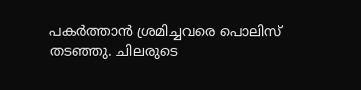പകര്‍ത്താന്‍ ശ്രമിച്ചവരെ പൊലിസ് തടഞ്ഞു. ചിലരുടെ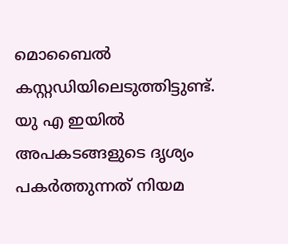മൊബൈല്‍ കസ്റ്റഡിയിലെടുത്തിട്ടുണ്ട്. യു എ ഇയില്‍ അപകടങ്ങളുടെ ദൃശ്യം പകര്‍ത്തുന്നത് നിയമ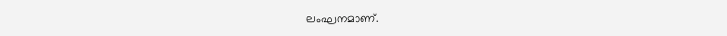ലംഘനമാണ്.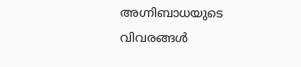അഗ്നിബാധയുടെ വിവരങ്ങള്‍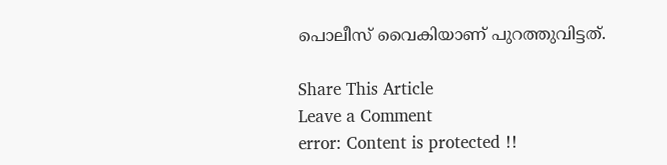പൊലീസ് വൈകിയാണ് പുറത്തുവിട്ടത്.

Share This Article
Leave a Comment
error: Content is protected !!